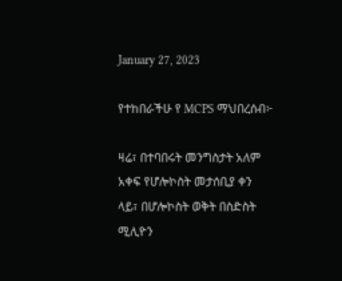January 27, 2023

የተከበራችሁ የ MCPS ማህበረሰብ፦

ዛሬ፣ በተባበሩት መንግስታት አለም አቀፍ የሆሎኮስት መታሰቢያ ቀን ላይ፣ በሆሎኮስት ወቅት በስድስት ሚሊዮን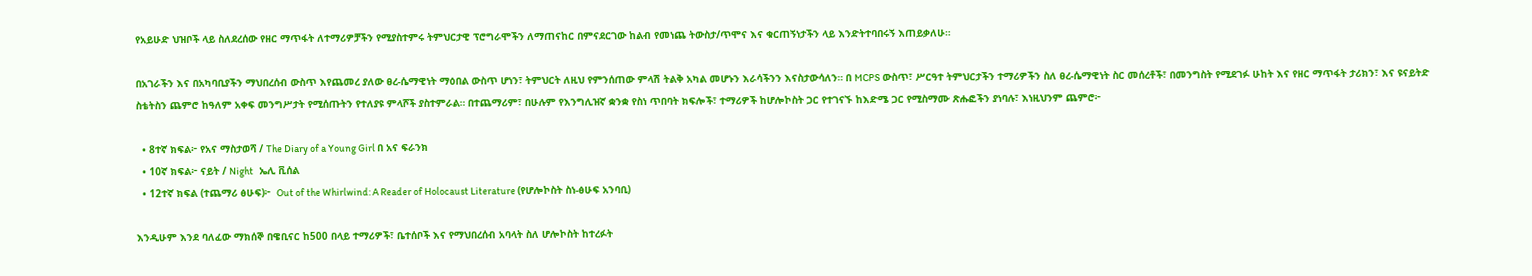የአይሁድ ህዝቦች ላይ ስለደረሰው የዘር ማጥፋት ለተማሪዎቻችን የሚያስተምሩ ትምህርታዊ ፕሮግራሞችን ለማጠናከር በምናደርገው ከልብ የመነጨ ትውስታ/ጥሞና እና ቁርጠኝነታችን ላይ እንድትተባበሩኝ እጠይቃለሁ።

በአገራችን እና በአካባቢያችን ማህበረሰብ ውስጥ እየጨመረ ያለው ፀረ-ሴማዊነት ማዕበል ውስጥ ሆነን፣ ትምህርት ለዚህ የምንሰጠው ምላሽ ትልቅ አካል መሆኑን እራሳችንን እናስታውሳለን። በ MCPS ውስጥ፣ ሥርዓተ ትምህርታችን ተማሪዎችን ስለ ፀረ-ሴማዊነት ስር መሰረቶች፣ በመንግስት የሚደገፉ ሁከት እና የዘር ማጥፋት ታሪክን፣ እና ዩናይትድ ስቴትስን ጨምሮ ከዓለም አቀፍ መንግሥታት የሚሰጡትን የተለያዩ ምላሾች ያስተምራል። በተጨማሪም፣ በሁሉም የእንግሊዝኛ ቋንቋ የስነ ጥበባት ክፍሎች፣ ተማሪዎች ከሆሎኮስት ጋር የተገናኙ ከእድሜ ጋር የሚስማሙ ጽሑፎችን ያነባሉ፣ እነዚህንም ጨምሮ፦

  • 8ተኛ ክፍል፦ የአና ማስታወሻ / The Diary of a Young Girl በ አና ፍራንክ
  • 10ኛ ክፍል፦ ናይት / Night   ኤሊ ቪሰል
  • 12ተኛ ክፍል (ተጨማሪ ፅሁፍ)፦  Out of the Whirlwind: A Reader of Holocaust Literature (የሆሎኮስት ስነ-ፅሁፍ አንባቢ)

እንዲሁም እንደ ባለፈው ማክሰኞ በዌቢናር ከ500 በላይ ተማሪዎች፣ ቤተሰቦች እና የማህበረሰብ አባላት ስለ ሆሎኮስት ከተረፉት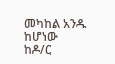መካከል አንዱ ከሆነው ከዶ/ር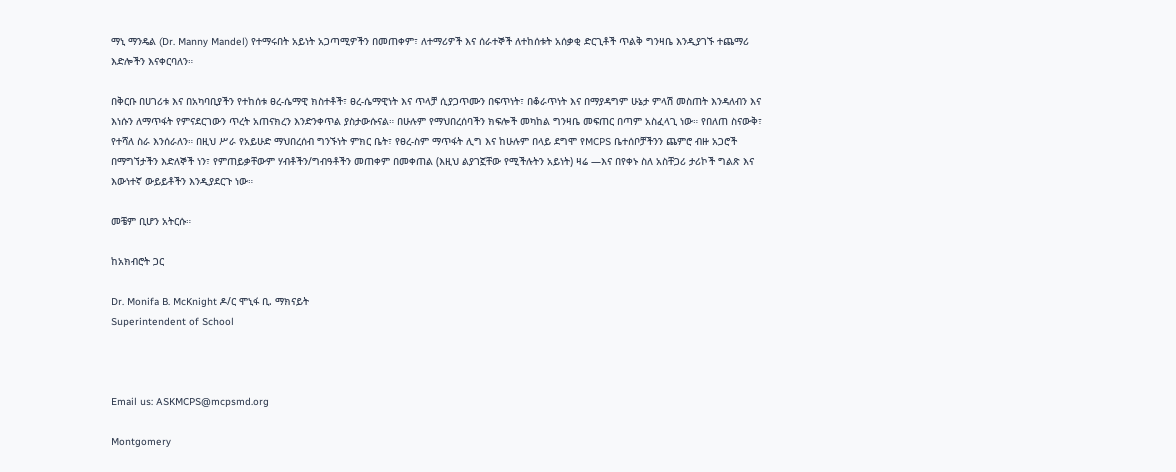ማኒ ማንዴል (Dr. Manny Mandel) የተማሩበት አይነት አጋጣሚዎችን በመጠቀም፣ ለተማሪዎች እና ሰራተኞች ለተከሰቱት አሰቃቂ ድርጊቶች ጥልቅ ግንዛቤ እንዲያገኙ ተጨማሪ እድሎችን እናቀርባለን።

በቅርቡ በሀገሪቱ እና በአካባቢያችን የተከሰቱ ፀረ-ሴማዊ ክስተቶች፣ ፀረ-ሴማዊነት እና ጥላቻ ሲያጋጥሙን በፍጥነት፣ በቆራጥነት እና በማያዳግም ሁኔታ ምላሽ መስጠት እንዳለብን እና እነሱን ለማጥፋት የምናደርገውን ጥረት አጠናክረን እንድንቀጥል ያስታውሱናል። በሁሉም የማህበረሰባችን ክፍሎች መካከል ግንዛቤ መፍጠር በጣም አስፈላጊ ነው። የበለጠ ስናውቅ፣ የተሻለ ስራ እንሰራለን። በዚህ ሥራ የአይሁድ ማህበረሰብ ግንኙነት ምክር ቤት፣ የፀረ-ስም ማጥፋት ሊግ እና ከሁሉም በላይ ደግሞ የMCPS ቤተሰቦቻችንን ጨምሮ ብዙ አጋሮች በማግኘታችን እድለኞች ነን፣ የምጠይቃቸውም ሃብቶችን/ግብዓቶችን መጠቀም በመቀጠል (እዚህ ልያገኟቸው የሚችሉትን አይነት) ዛሬ —እና በየቀኑ ስለ አስቸጋሪ ታሪኮች ግልጽ እና እውነተኛ ውይይቶችን እንዲያደርጉ ነው።

መቼም ቢሆን አትርሱ።

ከአክብሮት ጋር

Dr. Monifa B. McKnight ዶ/ር ሞኒፋ ቢ. ማክናይት
Superintendent of School



Email us: ASKMCPS@mcpsmd.org

Montgomery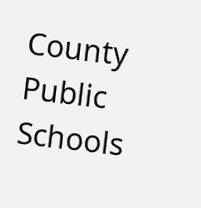County Public Schools